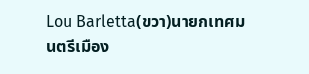Lou Barletta(ขวา)นายกเทศมนตรีเมือง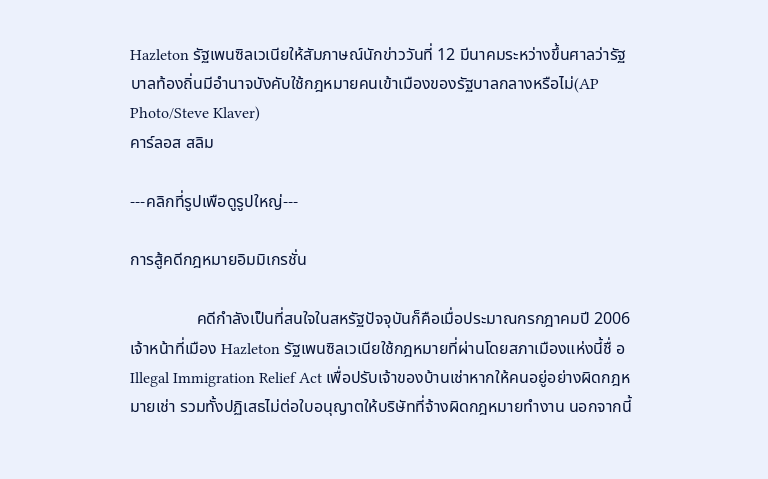Hazleton รัฐเพนซิลเวเนียให้สัมภาษณ์นักข่าววันที่ 12 มีนาคมระหว่างขึ้นศาลว่ารัฐบาลท้องถิ่นมีอำนาจบังคับใช้กฎหมายคนเข้าเมืองของรัฐบาลกลางหรือไม่(AP Photo/Steve Klaver)
คาร์ลอส สลิม

---คลิกที่รูปเพือดูรูปใหญ่---

การสู้คดีกฎหมายอิมมิเกรชั่น

                คดีกำลังเป็นที่สนใจในสหรัฐปัจจุบันก็คือเมื่อประมาณกรกฎาคมปี 2006 เจ้าหน้าที่เมือง Hazleton รัฐเพนซิลเวเนียใช้กฎหมายที่ผ่านโดยสภาเมืองแห่งนี้ชื่ อ Illegal Immigration Relief Act เพื่อปรับเจ้าของบ้านเช่าหากให้คนอยู่อย่างผิดกฎหมายเช่า รวมทั้งปฏิเสธไม่ต่อใบอนุญาตให้บริษัทที่จ้างผิดกฎหมายทำงาน นอกจากนี้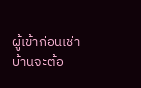ผู้เข้าก่อนเช่าบ้านจะต้อ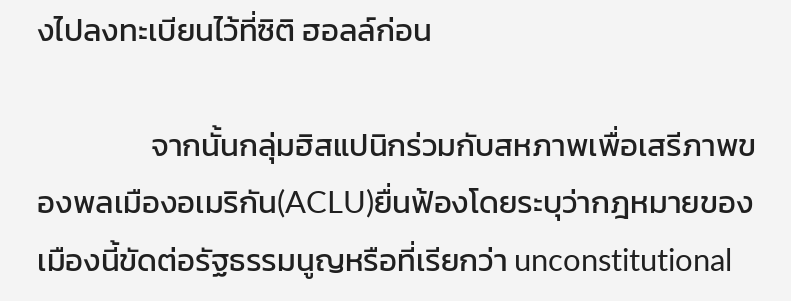งไปลงทะเบียนไว้ที่ซิติ ฮอลล์ก่อน

                จากนั้นกลุ่มฮิสแปนิกร่วมกับสหภาพเพื่อเสรีภาพของพลเมืองอเมริกัน(ACLU)ยื่นฟ้องโดยระบุว่ากฎหมายของเมืองนี้ขัดต่อรัฐธรรมนูญหรือที่เรียกว่า unconstitutional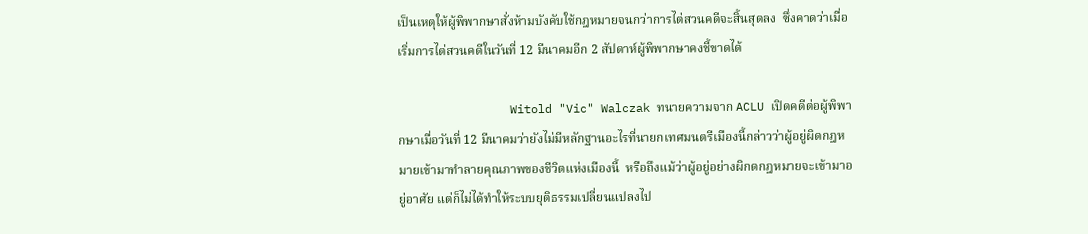เป็นเหตุให้ผู้พิพากษาสั่งห้ามบังคับใช้กฎหมายจนกว่าการไต่สวนคดีจะสิ้นสุดลง  ซึ่งคาดว่าเมื่อเริ่มการไต่สวนคดีในวันที่ 12 มีนาคมอีก 2 สัปดาห์ผู้พิพากษาคงชี้ขาดได้

                Witold "Vic" Walczak ทนายความจาก ACLU เปิดคดีต่อผู้พิพากษาเมื่อวันที่ 12 มีนาคมว่ายังไม่มีหลักฐานอะไรที่นายกเทศมนตรีเมืองนี้กล่าวว่าผู้อยู่ผิดกฎหมายเข้ามาทำลายคุณภาพของชีวิตแห่งเมืองนี้  หรือถึงแม้ว่าผู้อยู่อย่างผิกดกฎหมายจะเข้ามาอยู่อาศัย แต่ก็ไม่ได้ทำให้ระบบยุติธรรมเปลี่ยนแปลงไป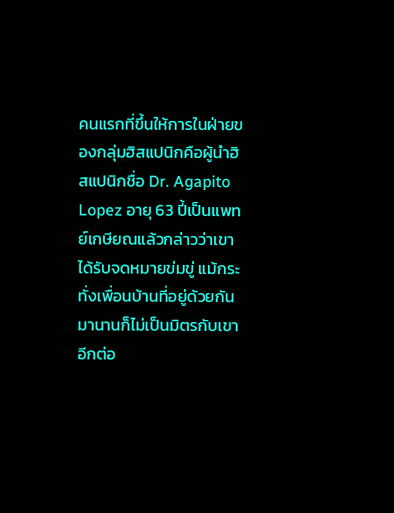คนแรกที่ขึ้นให้การในฝ่ายของกลุ่มฮิสแปนิกคือผู้นำฮิสแปนิกชื่อ Dr. Agapito Lopez อายุ 63 ปี้เป็นแพทย์เกษียณแล้วกล่าวว่าเขาได้รับจดหมายข่มขู่ แม้กระทั่งเพื่อนบ้านที่อยู่ด้วยกันมานานก็ไม่เป็นมิตรกับเขาอีกต่อ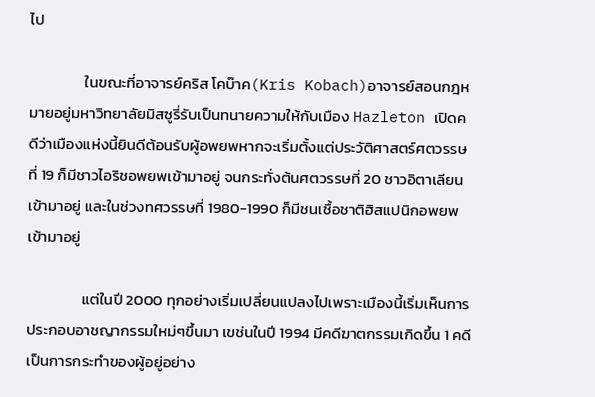ไป

                ในขณะที่อาจารย์คริส โคบ๊าค(Kris Kobach)อาจารย์สอนกฎหมายอยู่มหาวิทยาลัยมิสซูรี่รับเป็นทนายความให้กับเมือง Hazleton เปิดคดีว่าเมืองแห่งนี้ยินดีต้อนรับผู้อพยพหากจะเริ่มตั้งแต่ประวัติศาสตร์ศตวรรษที่ 19 ก็มีชาวไอริชอพยพเข้ามาอยู่ จนกระทั่งต้นศตวรรษที่ 20 ชาวอิตาเลียนเข้ามาอยู่ และในช่วงทศวรรษที่ 1980-1990 ก็มีชนเชื้อชาติฮิสแปนิกอพยพเข้ามาอยู่

                แต่ในปี 2000 ทุกอย่างเริ่มเปลี่ยนแปลงไปเพราะเมืองนี้เริ่มเห็นการประกอบอาชญากรรมใหม่ๆขึ้นมา เขช่นในปี 1994 มีคดีฆาตกรรมเกิดขึ้น 1 คดี เป็นการกระทำของผู้อยู่อย่าง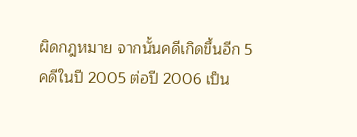ผิดกฎหมาย จากนั้นคดีเกิดขึ้นอีก 5 คดีในปี 2005 ต่อปี 2006 เป็น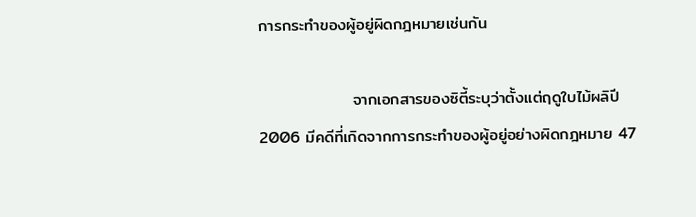การกระทำของผู้อยู่ผิดกฎหมายเช่นกัน

                จากเอกสารของซิตี้ระบุว่าตั้งแต่ฤดูใบไม้ผลิปี 2006 มีคดีที่เกิดจากการกระทำของผู้อยู่อย่างผิดกฎหมาย 47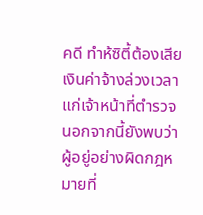คดี ทำห้ซิตี้ต้องเสียเงินค่าจ้างล่วงเวลาแก่เจ้าหน้าที่ตำรวจ นอกจากนี้ยังพบว่าผู้อยู่อย่างผิดกฎหมายที่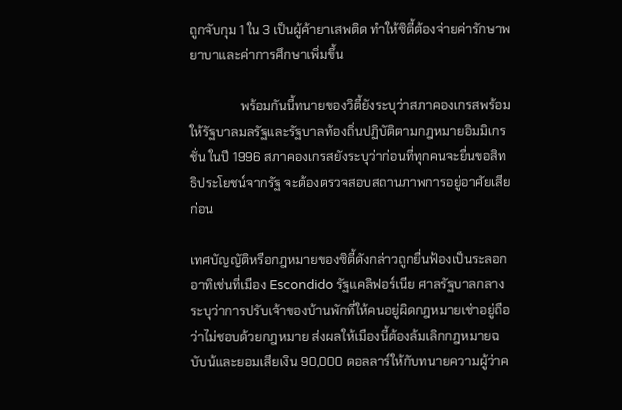ถูกจับกุม 1 ใน 3 เป็นผู้ค้ายาเสพติด ทำให้ซิตี้ต้องจ่ายค่ารักษาพยาบาและค่าการศึกษาเพิ่มขึ้น

                พร้อมกันนี้ทนายของวิตี้ยังระบุว่าสภาคองเกรสพร้อมให้รัฐบาลมลรัฐและรัฐบาลท้องถิ่นปฏิบัติตามกฎหมายอิมมิเกรชั่น ในปี 1996 สภาคองเกรสยังระบุว่าก่อนที่ทุกคนจะยื่นขอสิทธิประโยชน์จากรัฐ จะต้องตรวจสอบสถานภาพการอยู่อาศัยเสียก่อน

เทศบัญญัติหรือกฎหมายของซิตี้ดังกล่าวถูกยื่นฟ้องเป็นระลอก อาทิเช่นที่เมือง Escondido รัฐแคลิฟอร์เนีย ศาลรัฐบาลกลางระบุว่าการปรับเจ้าของบ้านพักที่ให้คนอยู่ผิดกฎหมายเช่าอยู่ถือว่าไม่ชอบด้วยกฎหมาย ส่งผลให้เมืองนี้ต้องล้มเลิกกฎหมายฉบับน้และยอมเสียเงิน 90,000 ดอลลาร์ให้กับทนายความผู้ว่าค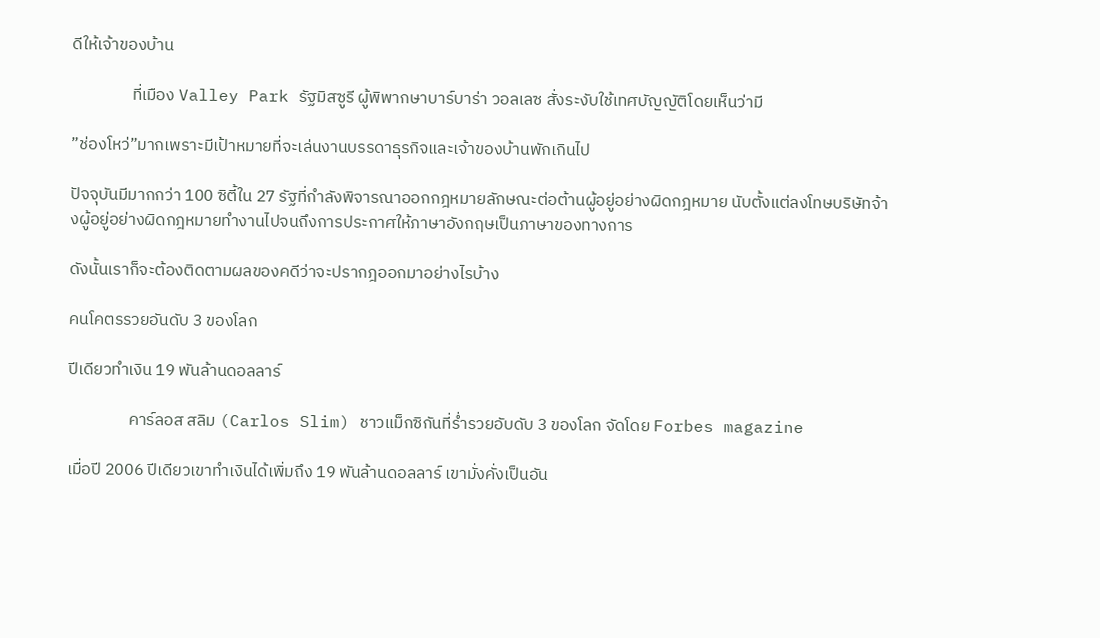ดีให้เจ้าของบ้าน

                ที่เมือง Valley Park รัฐมิสซูรี ผู้พิพากษาบาร์บาร่า วอลเลซ สั่งระงับใช้เทศบัญญัติโดยเห็นว่ามี

”ช่องโหว่”มากเพราะมีเป้าหมายที่จะเล่นงานบรรดาธุรกิจและเจ้าของบ้านพักเกินไป

ปัจจุบันมีมากกว่า 100 ซิตี้ใน 27 รัฐที่กำลังพิจารณาออกกฎหมายลักษณะต่อต้านผู้อยู่อย่างผิดกฎหมาย นับตั้งแต่ลงโทษบริษัทจ้างผู้อยู่อย่างผิดกฎหมายทำงานไปจนถึงการประกาศให้ภาษาอังกฤษเป็นภาษาของทางการ

ดังนั้นเราก็จะต้องติดตามผลของคดีว่าจะปรากฎออกมาอย่างไรบ้าง

คนโคตรรวยอันดับ 3 ของโลก

ปีเดียวทำเงิน 19 พันล้านดอลลาร์

                คาร์ลอส สลิม (Carlos Slim) ชาวแม็กซิกันที่ร่ำรวยอับดับ 3 ของโลก จัดโดย Forbes magazine

เมื่อปี 2006 ปีเดียวเขาทำเงินได้เพิ่มถึง 19 พันล้านดอลลาร์ เขามั่งคั่งเป็นอัน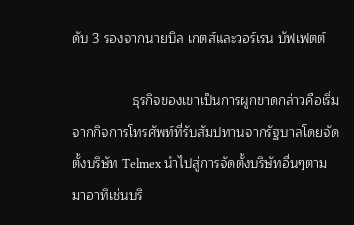ดับ 3 รองจากนายบิล เกตส์และวอร์เรน บัฟเฟตต์

                ธุรกิจของเขาเป็นการผูกขาดกล่าวคือเริ่มจากกิจการโทรศัพท์ที่รับสัมปทานจากรัฐบาลโดยจัดตั้งบริษัท Telmex นำไปสู่การจัดตั้งบริษัทอื่นๆตามมาอาทิเช่นบริ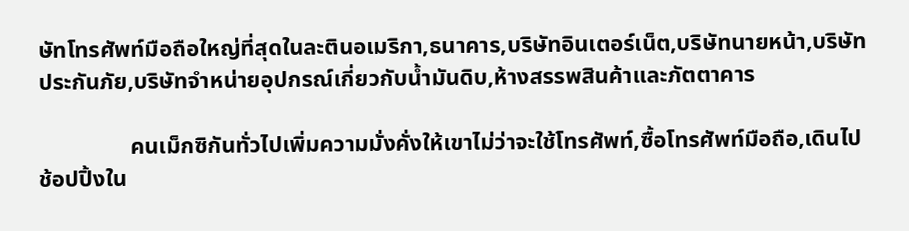ษัทโทรศัพท์มือถือใหญ่ที่สุดในละตินอเมริกา,ธนาคาร,บริษัทอินเตอร์เน็ต,บริษัทนายหน้า,บริษัทประกันภัย,บริษัทจำหน่ายอุปกรณ์เกี่ยวกับน้ำมันดิบ,ห้างสรรพสินค้าและภัตตาคาร

                คนเม็กซิกันทั่วไปเพิ่มความมั่งคั่งให้เขาไม่ว่าจะใช้โทรศัพท์,ซื้อโทรศัพท์มือถือ,เดินไปช้อปปิ้งใน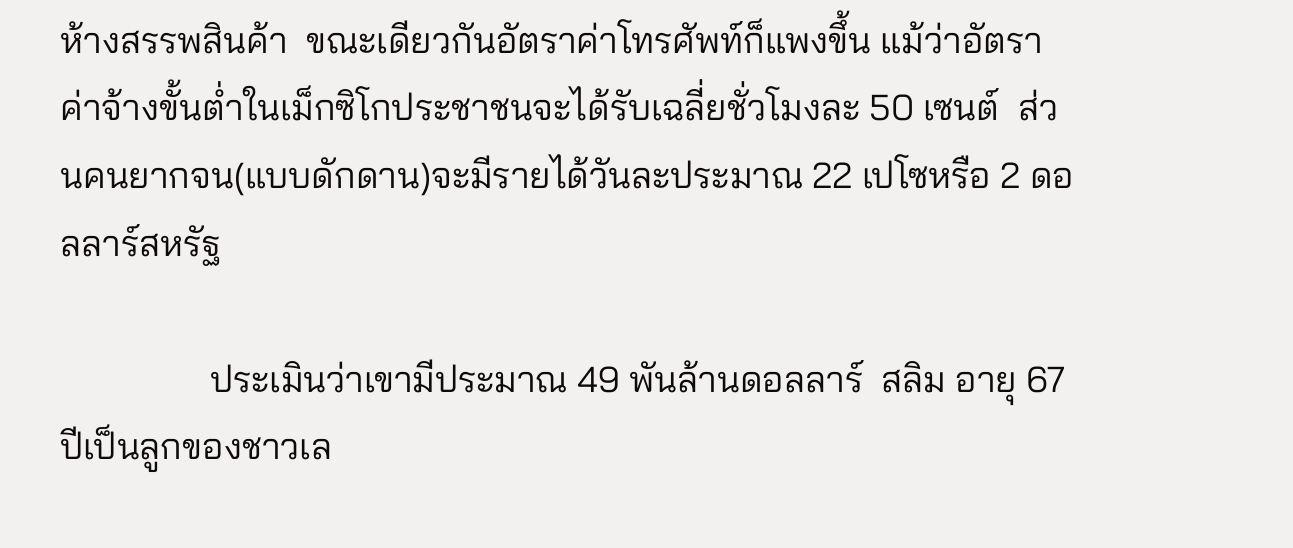ห้างสรรพสินค้า  ขณะเดียวกันอัตราค่าโทรศัพท์ก็แพงขึ้น แม้ว่าอัตราค่าจ้างขั้นต่ำในเม็กซิโกประชาชนจะได้รับเฉลี่ยชั่วโมงละ 50 เซนต์  ส่วนคนยากจน(แบบดักดาน)จะมีรายได้วันละประมาณ 22 เปโซหรือ 2 ดอลลาร์สหรัฐ

                ประเมินว่าเขามีประมาณ 49 พันล้านดอลลาร์  สลิม อายุ 67 ปีเป็นลูกของชาวเล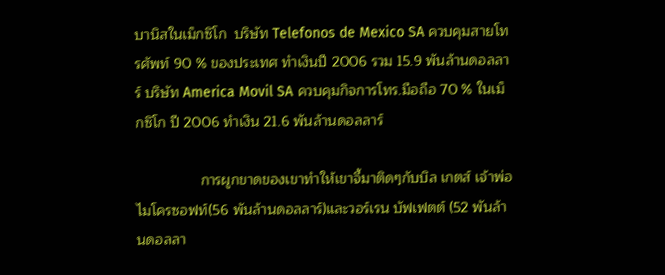บานิสในเม็กซิโก  บริษัท Telefonos de Mexico SA ควบคุมสายโทรศัพท์ 90 % ของประเทศ ทำเงินปี 2006 รวม 15.9 พันล้านดอลลาร์ บริษัท America Movil SA ควบคุมกิจการโทร.มือถือ 70 % ในเม็กซิโก ปี 2006 ทำเงิน 21.6 พันล้านดอลลาร์

                การผูกขาดของเขาทำให้เขาจี้มาติดๆกับบิล เกตส์ เจ้าพ่อไมโครซอฟท์(56 พันล้านดอลลาร์)และวอร์เรน บัฟเฟตต์ (52 พันล้านดอลลา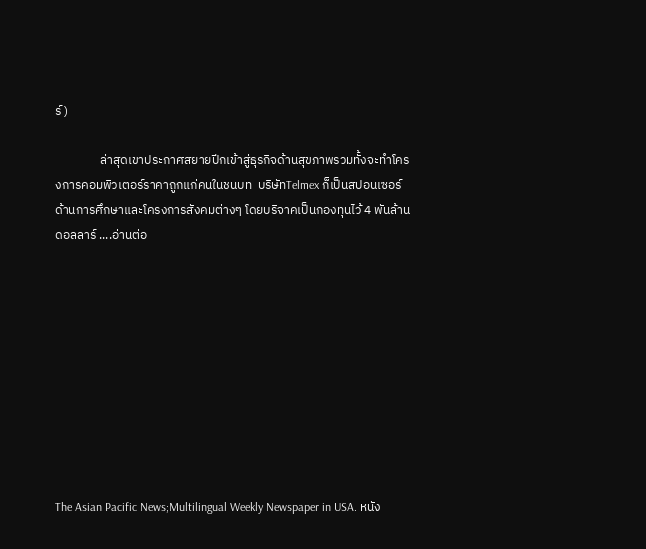ร์)

                ล่าสุดเขาประกาศสยายปีกเข้าสู่ธุรกิจด้านสุขภาพรวมทั้งจะทำโครงการคอมพิวเตอร์ราคาถูกแก่คนในชนบท  บริษัทTelmex ก็เป็นสปอนเซอร์ด้านการศึกษาและโครงการสังคมต่างๆ โดยบริจาคเป็นกองทุนไว้ 4 พันล้านดอลลาร์ ....อ่านต่อ










The Asian Pacific News;Multilingual Weekly Newspaper in USA. หนัง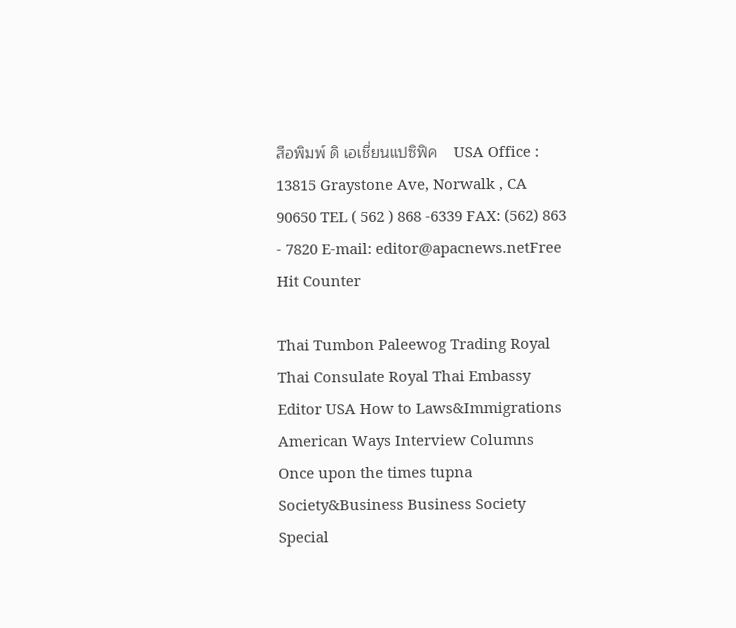สือพิมพ์ ดิ เอเชี่ยนแปซิฟิค    USA Office : 13815 Graystone Ave, Norwalk , CA 90650 TEL ( 562 ) 868 -6339 FAX: (562) 863 - 7820 E-mail: editor@apacnews.netFree Hit Counter

Thai Tumbon Paleewog Trading Royal Thai Consulate Royal Thai Embassy Editor USA How to Laws&Immigrations American Ways Interview Columns Once upon the times tupna Society&Business Business Society Special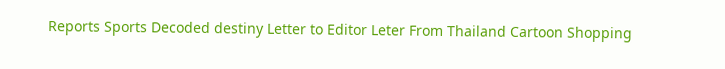Reports Sports Decoded destiny Letter to Editor Leter From Thailand Cartoon Shopping